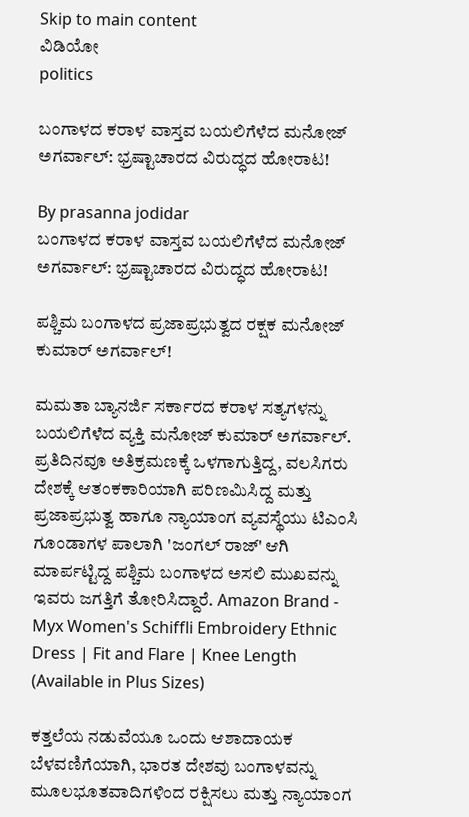Skip to main content
ವಿಡಿಯೋ
politics

ಬಂಗಾಳದ ಕರಾಳ ವಾಸ್ತವ ಬಯಲಿಗೆಳೆದ ಮನೋಜ್ ಅಗರ್ವಾಲ್: ಭ್ರಷ್ಟಾಚಾರದ ವಿರುದ್ಧದ ಹೋರಾಟ!

By prasanna jodidar
ಬಂಗಾಳದ ಕರಾಳ ವಾಸ್ತವ ಬಯಲಿಗೆಳೆದ ಮನೋಜ್ ಅಗರ್ವಾಲ್: ಭ್ರಷ್ಟಾಚಾರದ ವಿರುದ್ಧದ ಹೋರಾಟ!

ಪಶ್ಚಿಮ ಬಂಗಾಳದ ಪ್ರಜಾಪ್ರಭುತ್ವದ ರಕ್ಷಕ ಮನೋಜ್ ಕುಮಾರ್ ಅಗರ್ವಾಲ್!

ಮಮತಾ ಬ್ಯಾನರ್ಜಿ ಸರ್ಕಾರದ ಕರಾಳ ಸತ್ಯಗಳನ್ನು ಬಯಲಿಗೆಳೆದ ವ್ಯಕ್ತಿ ಮನೋಜ್ ಕುಮಾರ್ ಅಗರ್ವಾಲ್. ಪ್ರತಿದಿನವೂ ಅತಿಕ್ರಮಣಕ್ಕೆ ಒಳಗಾಗುತ್ತಿದ್ದ, ವಲಸಿಗರು ದೇಶಕ್ಕೆ ಆತಂಕಕಾರಿಯಾಗಿ ಪರಿಣಮಿಸಿದ್ದ ಮತ್ತು ಪ್ರಜಾಪ್ರಭುತ್ವ ಹಾಗೂ ನ್ಯಾಯಾಂಗ ವ್ಯವಸ್ಥೆಯು ಟಿಎಂಸಿ ಗೂಂಡಾಗಳ ಪಾಲಾಗಿ 'ಜಂಗಲ್ ರಾಜ್' ಆಗಿ ಮಾರ್ಪಟ್ಟಿದ್ದ ಪಶ್ಚಿಮ ಬಂಗಾಳದ ಅಸಲಿ ಮುಖವನ್ನು ಇವರು ಜಗತ್ತಿಗೆ ತೋರಿಸಿದ್ದಾರೆ. Amazon Brand - Myx Women's Schiffli Embroidery Ethnic Dress | Fit and Flare | Knee Length (Available in Plus Sizes)

ಕತ್ತಲೆಯ ನಡುವೆಯೂ ಒಂದು ಆಶಾದಾಯಕ ಬೆಳವಣಿಗೆಯಾಗಿ, ಭಾರತ ದೇಶವು ಬಂಗಾಳವನ್ನು ಮೂಲಭೂತವಾದಿಗಳಿಂದ ರಕ್ಷಿಸಲು ಮತ್ತು ನ್ಯಾಯಾಂಗ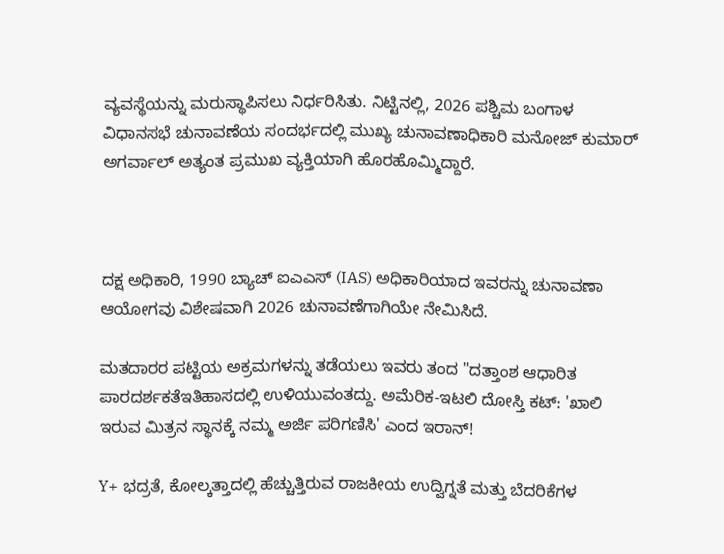ವ್ಯವಸ್ಥೆಯನ್ನು ಮರುಸ್ಥಾಪಿಸಲು ನಿರ್ಧರಿಸಿತು. ನಿಟ್ಟಿನಲ್ಲಿ, 2026 ಪಶ್ಚಿಮ ಬಂಗಾಳ ವಿಧಾನಸಭೆ ಚುನಾವಣೆಯ ಸಂದರ್ಭದಲ್ಲಿ ಮುಖ್ಯ ಚುನಾವಣಾಧಿಕಾರಿ ಮನೋಜ್ ಕುಮಾರ್ ಅಗರ್ವಾಲ್ ಅತ್ಯಂತ ಪ್ರಮುಖ ವ್ಯಕ್ತಿಯಾಗಿ ಹೊರಹೊಮ್ಮಿದ್ದಾರೆ.



ದಕ್ಷ ಅಧಿಕಾರಿ, 1990 ಬ್ಯಾಚ್ ಐಎಎಸ್ (IAS) ಅಧಿಕಾರಿಯಾದ ಇವರನ್ನು ಚುನಾವಣಾ ಆಯೋಗವು ವಿಶೇಷವಾಗಿ 2026 ಚುನಾವಣೆಗಾಗಿಯೇ ನೇಮಿಸಿದೆ.

ಮತದಾರರ ಪಟ್ಟಿಯ ಅಕ್ರಮಗಳನ್ನು ತಡೆಯಲು ಇವರು ತಂದ "ದತ್ತಾಂಶ ಆಧಾರಿತ ಪಾರದರ್ಶಕತೆಇತಿಹಾಸದಲ್ಲಿ ಉಳಿಯುವಂತದ್ದು. ಅಮೆರಿಕ-ಇಟಲಿ ದೋಸ್ತಿ ಕಟ್: 'ಖಾಲಿ ಇರುವ ಮಿತ್ರನ ಸ್ಥಾನಕ್ಕೆ ನಮ್ಮ ಅರ್ಜಿ ಪರಿಗಣಿಸಿ' ಎಂದ ಇರಾನ್!

Y+ ಭದ್ರತೆ, ಕೋಲ್ಕತ್ತಾದಲ್ಲಿ ಹೆಚ್ಚುತ್ತಿರುವ ರಾಜಕೀಯ ಉದ್ವಿಗ್ನತೆ ಮತ್ತು ಬೆದರಿಕೆಗಳ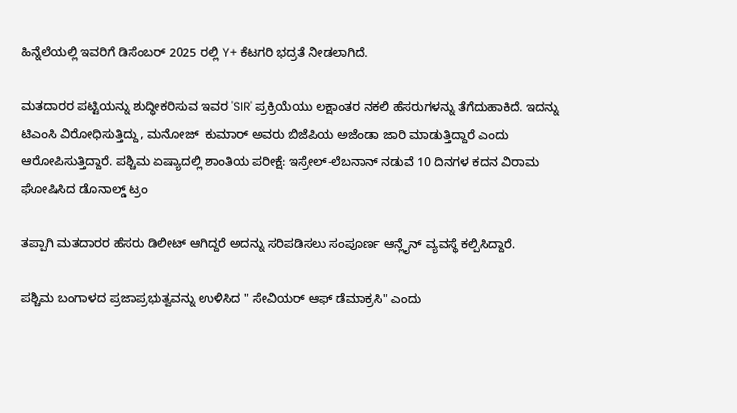ಹಿನ್ನೆಲೆಯಲ್ಲಿ ಇವರಿಗೆ ಡಿಸೆಂಬರ್ 2025 ರಲ್ಲಿ Y+ ಕೆಟಗರಿ ಭದ್ರತೆ ನೀಡಲಾಗಿದೆ.

ಮತದಾರರ ಪಟ್ಟಿಯನ್ನು ಶುದ್ಧೀಕರಿಸುವ ಇವರ 'SIR' ಪ್ರಕ್ರಿಯೆಯು ಲಕ್ಷಾಂತರ ನಕಲಿ ಹೆಸರುಗಳನ್ನು ತೆಗೆದುಹಾಕಿದೆ. ಇದನ್ನು ಟಿಎಂಸಿ ವಿರೋಧಿಸುತ್ತಿದ್ದು, ಮನೋಜ್  ಕುಮಾರ್ ಅವರು ಬಿಜೆಪಿಯ ಅಜೆಂಡಾ ಜಾರಿ ಮಾಡುತ್ತಿದ್ದಾರೆ ಎಂದು ಆರೋಪಿಸುತ್ತಿದ್ದಾರೆ. ಪಶ್ಚಿಮ ಏಷ್ಯಾದಲ್ಲಿ ಶಾಂತಿಯ ಪರೀಕ್ಷೆ: ಇಸ್ರೇಲ್-ಲೆಬನಾನ್ ನಡುವೆ 10 ದಿನಗಳ ಕದನ ವಿರಾಮ ಘೋಷಿಸಿದ ಡೊನಾಲ್ಡ್ ಟ್ರಂ

ತಪ್ಪಾಗಿ ಮತದಾರರ ಹೆಸರು ಡಿಲೀಟ್ ಆಗಿದ್ದರೆ ಅದನ್ನು ಸರಿಪಡಿಸಲು ಸಂಪೂರ್ಣ ಆನ್ಲೈನ್ ವ್ಯವಸ್ಥೆ ಕಲ್ಪಿಸಿದ್ದಾರೆ.

ಪಶ್ಚಿಮ ಬಂಗಾಳದ ಪ್ರಜಾಪ್ರಭುತ್ವವನ್ನು ಉಳಿಸಿದ " ಸೇವಿಯರ್ ಆಫ್ ಡೆಮಾಕ್ರಸಿ" ಎಂದು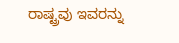ರಾಷ್ಟ್ರವು ಇವರನ್ನು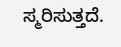ಸ್ಮರಿಸುತ್ತದೆ.